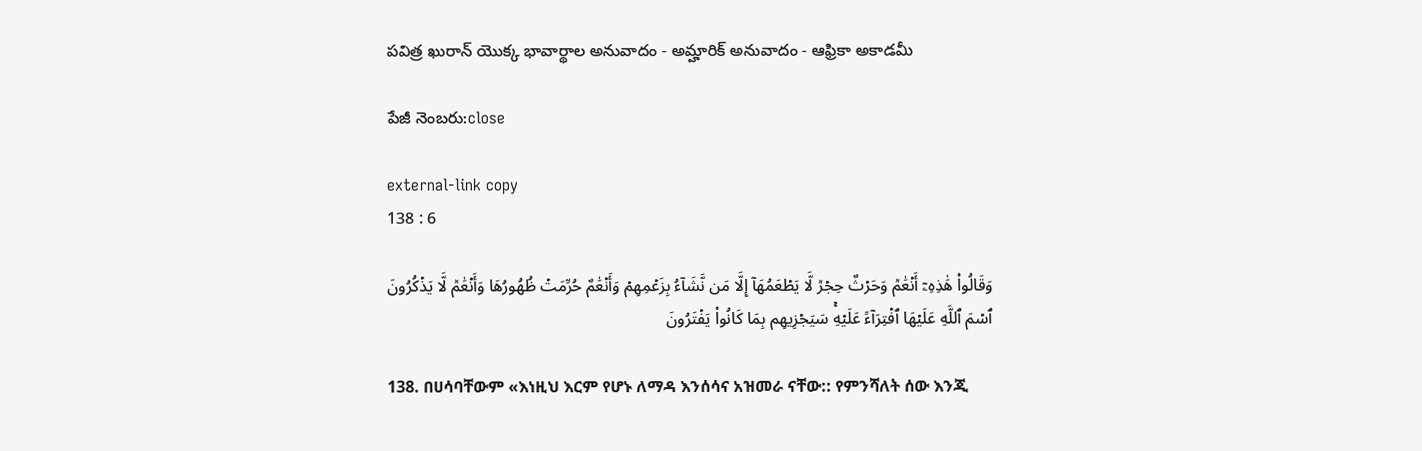పవిత్ర ఖురాన్ యొక్క భావార్థాల అనువాదం - అమ్హారిక్ అనువాదం - ఆఫ్రికా అకాడమీ

పేజీ నెంబరు:close

external-link copy
138 : 6

وَقَالُواْ هَٰذِهِۦٓ أَنۡعَٰمٞ وَحَرۡثٌ حِجۡرٞ لَّا يَطۡعَمُهَآ إِلَّا مَن نَّشَآءُ بِزَعۡمِهِمۡ وَأَنۡعَٰمٌ حُرِّمَتۡ ظُهُورُهَا وَأَنۡعَٰمٞ لَّا يَذۡكُرُونَ ٱسۡمَ ٱللَّهِ عَلَيۡهَا ٱفۡتِرَآءً عَلَيۡهِۚ سَيَجۡزِيهِم بِمَا كَانُواْ يَفۡتَرُونَ

138. በሀሳባቸውም «እነዚህ እርም የሆኑ ለማዳ እንሰሳና አዝመራ ናቸው:: የምንሻለት ሰው እንጂ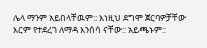ሌላ ማንም አይበላቸዉም:: እነዚህ ደግሞ ጀርባዎቻቸው እርም የተደረገ ለማዳ እንሰሳ ናቸው:: አይጫኑም::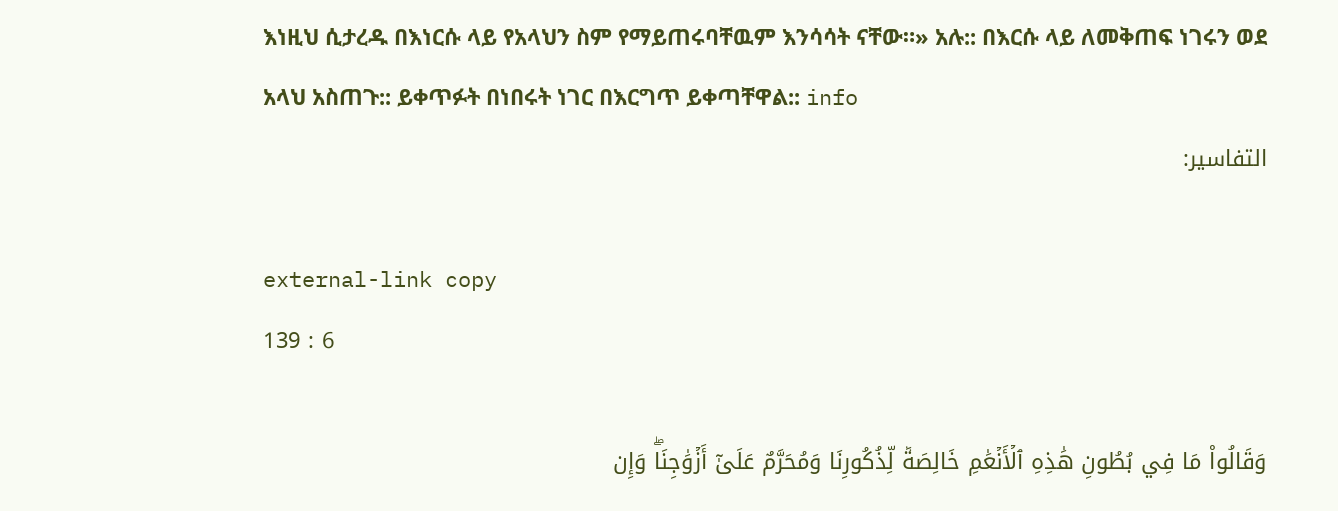እነዚህ ሲታረዱ በእነርሱ ላይ የአላህን ስም የማይጠሩባቸዉም እንሳሳት ናቸው።» አሉ:: በእርሱ ላይ ለመቅጠፍ ነገሩን ወደ አላህ አስጠጉ:: ይቀጥፉት በነበሩት ነገር በእርግጥ ይቀጣቸዋል:: info
التفاسير:

external-link copy
139 : 6

وَقَالُواْ مَا فِي بُطُونِ هَٰذِهِ ٱلۡأَنۡعَٰمِ خَالِصَةٞ لِّذُكُورِنَا وَمُحَرَّمٌ عَلَىٰٓ أَزۡوَٰجِنَاۖ وَإِن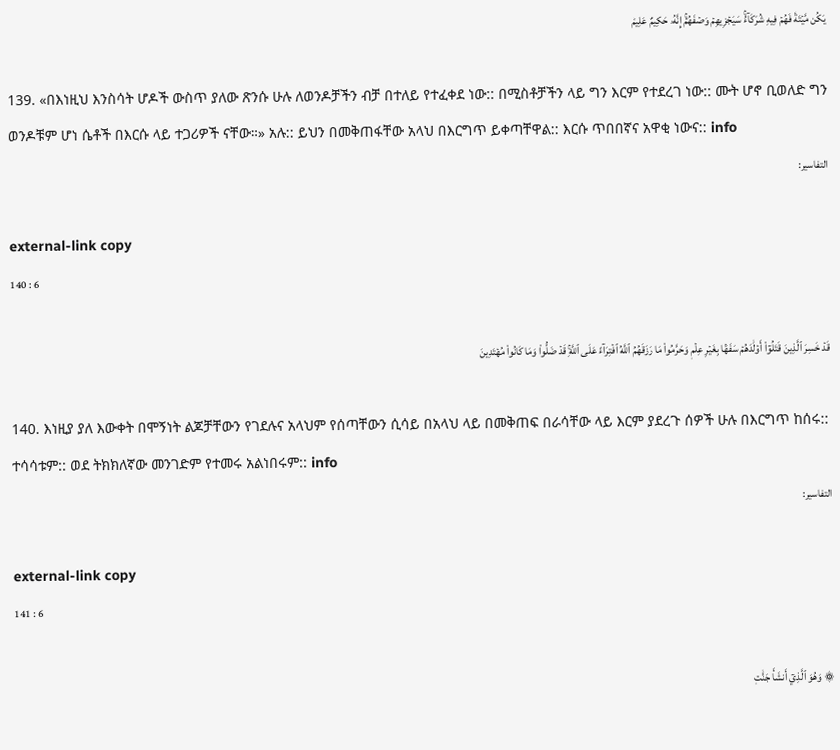يَكُن مَّيۡتَةٗ فَهُمۡ فِيهِ شُرَكَآءُۚ سَيَجۡزِيهِمۡ وَصۡفَهُمۡۚ إِنَّهُۥ حَكِيمٌ عَلِيمٞ

139. «በእነዚህ እንስሳት ሆዶች ውስጥ ያለው ጽንሱ ሁሉ ለወንዶቻችን ብቻ በተለይ የተፈቀደ ነው:: በሚስቶቻችን ላይ ግን እርም የተደረገ ነው:: ሙት ሆኖ ቢወለድ ግን ወንዶቹም ሆነ ሴቶች በእርሱ ላይ ተጋሪዎች ናቸው።» አሉ:: ይህን በመቅጠፋቸው አላህ በእርግጥ ይቀጣቸዋል:: እርሱ ጥበበኛና አዋቂ ነውና:: info
التفاسير:

external-link copy
140 : 6

قَدۡ خَسِرَ ٱلَّذِينَ قَتَلُوٓاْ أَوۡلَٰدَهُمۡ سَفَهَۢا بِغَيۡرِ عِلۡمٖ وَحَرَّمُواْ مَا رَزَقَهُمُ ٱللَّهُ ٱفۡتِرَآءً عَلَى ٱللَّهِۚ قَدۡ ضَلُّواْ وَمَا كَانُواْ مُهۡتَدِينَ

140. እነዚያ ያለ እውቀት በሞኝነት ልጆቻቸውን የገደሉና አላህም የሰጣቸውን ሲሳይ በአላህ ላይ በመቅጠፍ በራሳቸው ላይ እርም ያደረጉ ሰዎች ሁሉ በእርግጥ ከሰሩ:: ተሳሳቱም:: ወደ ትክክለኛው መንገድም የተመሩ አልነበሩም:: info
التفاسير:

external-link copy
141 : 6

۞ وَهُوَ ٱلَّذِيٓ أَنشَأَ جَنَّٰتٖ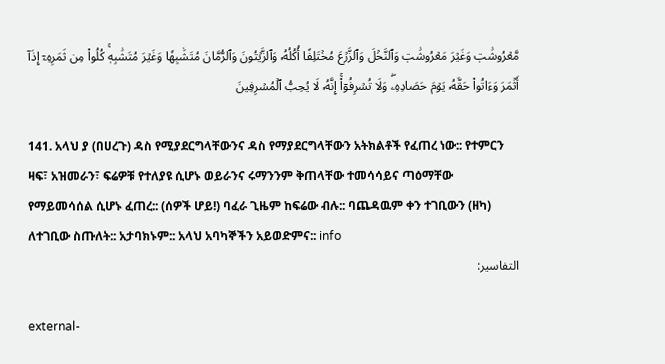مَّعۡرُوشَٰتٖ وَغَيۡرَ مَعۡرُوشَٰتٖ وَٱلنَّخۡلَ وَٱلزَّرۡعَ مُخۡتَلِفًا أُكُلُهُۥ وَٱلزَّيۡتُونَ وَٱلرُّمَّانَ مُتَشَٰبِهٗا وَغَيۡرَ مُتَشَٰبِهٖۚ كُلُواْ مِن ثَمَرِهِۦٓ إِذَآ أَثۡمَرَ وَءَاتُواْ حَقَّهُۥ يَوۡمَ حَصَادِهِۦۖ وَلَا تُسۡرِفُوٓاْۚ إِنَّهُۥ لَا يُحِبُّ ٱلۡمُسۡرِفِينَ

141. አላህ ያ (በሀረጉ) ዳስ የሚያደርግላቸውንና ዳስ የማያደርግላቸውን አትክልቶች የፈጠረ ነው:: የተምርን ዛፍ፣ አዝመራን፣ ፍሬዎቹ የተለያዩ ሲሆኑ ወይራንና ሩማንንም ቅጠላቸው ተመሳሳይና ጣዕማቸው የማይመሳሰል ሲሆኑ ፈጠረ:: (ሰዎች ሆይ!) ባፈራ ጊዜም ከፍሬው ብሉ:: ባጨዳዉም ቀን ተገቢውን (ዘካ) ለተገቢው ስጡለት:: አታባክኑም:: አላህ አባካኞችን አይወድምና:: info
التفاسير:

external-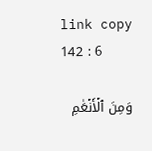link copy
142 : 6

وَمِنَ ٱلۡأَنۡعَٰمِ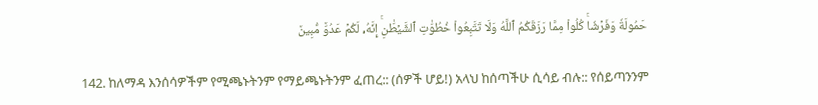حَمُولَةٗ وَفَرۡشٗاۚ كُلُواْ مِمَّا رَزَقَكُمُ ٱللَّهُ وَلَا تَتَّبِعُواْ خُطُوَٰتِ ٱلشَّيۡطَٰنِۚ إِنَّهُۥ لَكُمۡ عَدُوّٞ مُّبِينٞ

142. ከለማዳ እንሰሳዎችም የሚጫኑትንም የማይጫኑትንም ፈጠረ:: (ሰዎች ሆይ!) አላህ ከሰጣችሁ ሲሳይ ብሉ:: የሰይጣንንም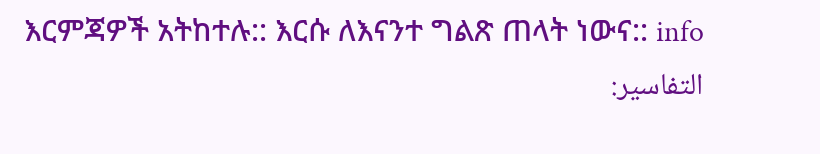እርምጃዎች አትከተሉ:: እርሱ ለእናንተ ግልጽ ጠላት ነውና:: info
التفاسير: